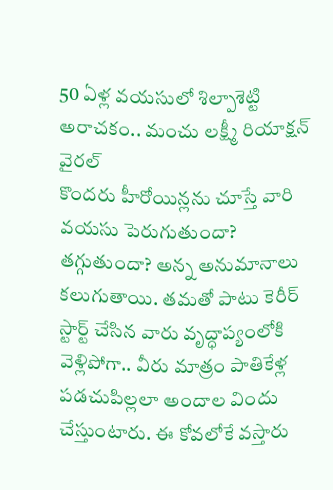50 ఏళ్ల వయసులో శిల్పాశెట్టి అరాచకం.. మంచు లక్ష్మీ రియాక్షన్ వైరల్
కొందరు హీరోయిన్లను చూస్తే వారి వయసు పెరుగుతుందా? తగ్గుతుందా? అన్న అనుమానాలు కలుగుతాయి. తమతో పాటు కెరీర్ స్టార్ట్ చేసిన వారు వృద్ధాప్యంలోకి వెళ్లిపోగా.. వీరు మాత్రం పాతికేళ్ల పడచుపిల్లలా అందాల విందు చేస్తుంటారు. ఈ కోవలోకే వస్తారు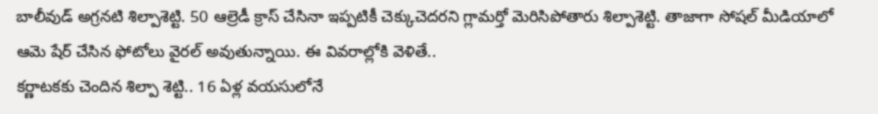బాలీవుడ్ అగ్రనటి శిల్పాశెట్టి. 50 ఆల్రెడీ క్రాస్ చేసినా ఇప్పటికీ చెక్కుచెదరని గ్లామర్తో మెరిసిపోతారు శిల్పాశెట్టి. తాజాగా సోషల్ మీడియాలో ఆమె షేర్ చేసిన ఫోటోలు వైరల్ అవుతున్నాయి. ఈ వివరాల్లోకి వెళితే..
కర్ణాటకకు చెందిన శిల్పా శెట్టి.. 16 ఏళ్ల వయసులోనే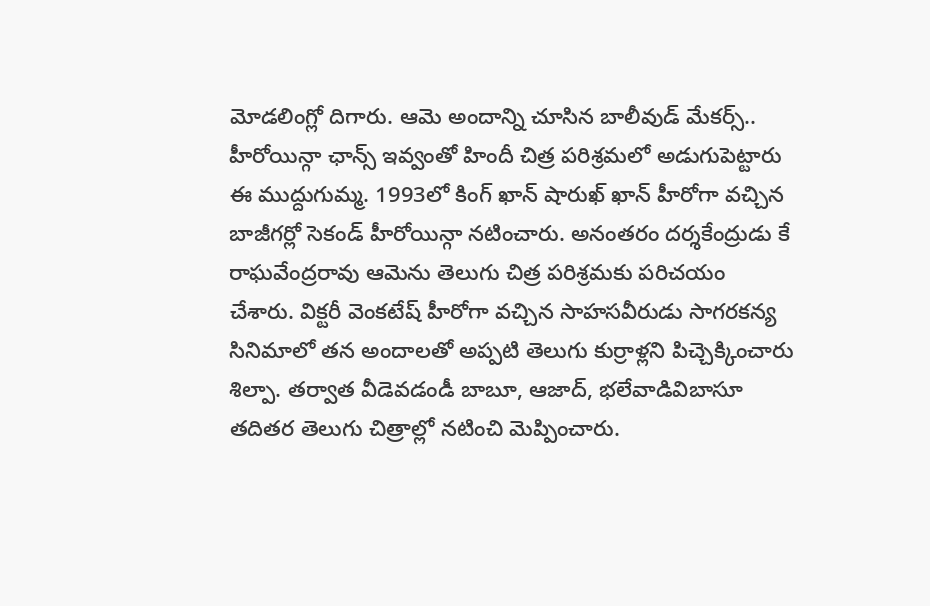మోడలింగ్లో దిగారు. ఆమె అందాన్ని చూసిన బాలీవుడ్ మేకర్స్.. హీరోయిన్గా ఛాన్స్ ఇవ్వంతో హిందీ చిత్ర పరిశ్రమలో అడుగుపెట్టారు ఈ ముద్దుగుమ్మ. 1993లో కింగ్ ఖాన్ షారుఖ్ ఖాన్ హీరోగా వచ్చిన బాజీగర్లో సెకండ్ హీరోయిన్గా నటించారు. అనంతరం దర్శకేంద్రుడు కే రాఘవేంద్రరావు ఆమెను తెలుగు చిత్ర పరిశ్రమకు పరిచయం చేశారు. విక్టరీ వెంకటేష్ హీరోగా వచ్చిన సాహసవీరుడు సాగరకన్య సినిమాలో తన అందాలతో అప్పటి తెలుగు కుర్రాళ్లని పిచ్చెక్కించారు శిల్పా. తర్వాత వీడెవడండీ బాబూ, ఆజాద్, భలేవాడివిబాసూ తదితర తెలుగు చిత్రాల్లో నటించి మెప్పించారు.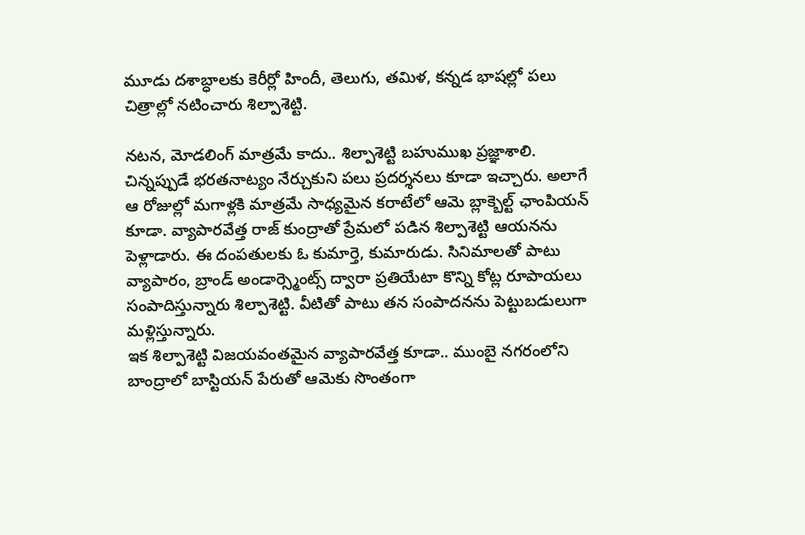మూడు దశాబ్ధాలకు కెరీర్లో హిందీ, తెలుగు, తమిళ, కన్నడ భాషల్లో పలు చిత్రాల్లో నటించారు శిల్పాశెట్టి.

నటన, మోడలింగ్ మాత్రమే కాదు.. శిల్పాశెట్టి బహుముఖ ప్రజ్ఞాశాలి. చిన్నప్పుడే భరతనాట్యం నేర్చుకుని పలు ప్రదర్శనలు కూడా ఇచ్చారు. అలాగే ఆ రోజుల్లో మగాళ్లకి మాత్రమే సాధ్యమైన కరాటేలో ఆమె బ్లాక్బెల్ట్ ఛాంపియన్ కూడా. వ్యాపారవేత్త రాజ్ కుంద్రాతో ప్రేమలో పడిన శిల్పాశెట్టి ఆయనను పెళ్లాడారు. ఈ దంపతులకు ఓ కుమార్తె, కుమారుడు. సినిమాలతో పాటు వ్యాపారం, బ్రాండ్ అండార్స్మెంట్స్ ద్వారా ప్రతియేటా కొన్ని కోట్ల రూపాయలు సంపాదిస్తున్నారు శిల్పాశెట్టి. వీటితో పాటు తన సంపాదనను పెట్టుబడులుగా మళ్లిస్తున్నారు.
ఇక శిల్పాశెట్టి విజయవంతమైన వ్యాపారవేత్త కూడా.. ముంబై నగరంలోని బాంద్రాలో బాస్టియన్ పేరుతో ఆమెకు సొంతంగా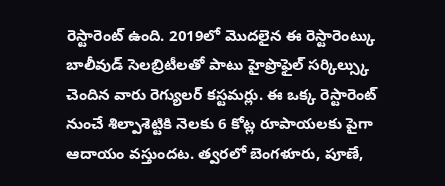రెస్టారెంట్ ఉంది. 2019లో మొదలైన ఈ రెస్టారెంట్కు బాలీవుడ్ సెలబ్రిటీలతో పాటు హైప్రొఫైల్ సర్కిల్స్కు చెందిన వారు రెగ్యులర్ కస్టమర్లు. ఈ ఒక్క రెస్టారెంట్ నుంచే శిల్పాశెట్టికి నెలకు 6 కోట్ల రూపాయలకు పైగా ఆదాయం వస్తుందట. త్వరలో బెంగళూరు, పూణే,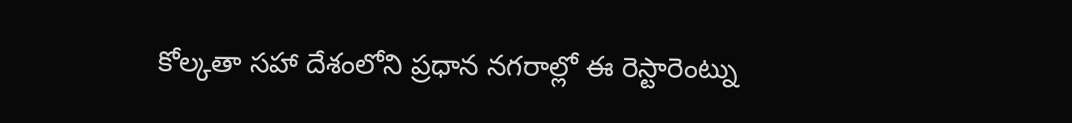కోల్కతా సహా దేశంలోని ప్రధాన నగరాల్లో ఈ రెస్టారెంట్ను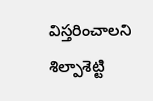విస్తరించాలని శిల్పాశెట్టి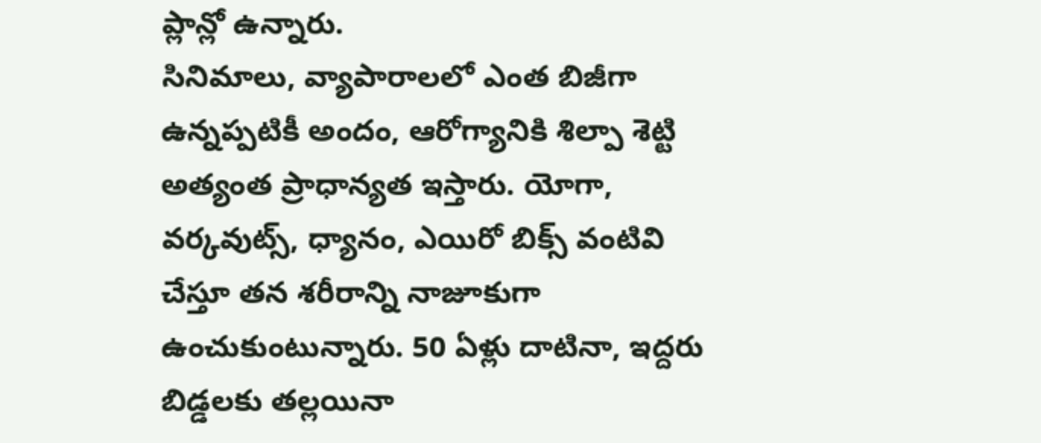ప్లాన్లో ఉన్నారు.
సినిమాలు, వ్యాపారాలలో ఎంత బిజీగా ఉన్నప్పటికీ అందం, ఆరోగ్యానికి శిల్పా శెట్టి అత్యంత ప్రాధాన్యత ఇస్తారు. యోగా, వర్కవుట్స్, ధ్యానం, ఎయిరో బిక్స్ వంటివి చేస్తూ తన శరీరాన్ని నాజూకుగా ఉంచుకుంటున్నారు. 50 ఏళ్లు దాటినా, ఇద్దరు బిడ్డలకు తల్లయినా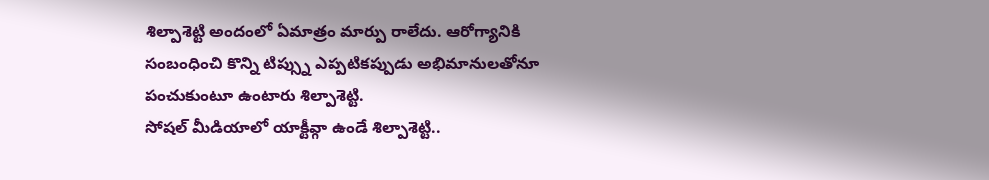శిల్పాశెట్టి అందంలో ఏమాత్రం మార్పు రాలేదు. ఆరోగ్యానికి సంబంధించి కొన్ని టిప్స్ను ఎప్పటికప్పుడు అభిమానులతోనూ పంచుకుంటూ ఉంటారు శిల్పాశెట్టి.
సోషల్ మీడియాలో యాక్టీవ్గా ఉండే శిల్పాశెట్టి..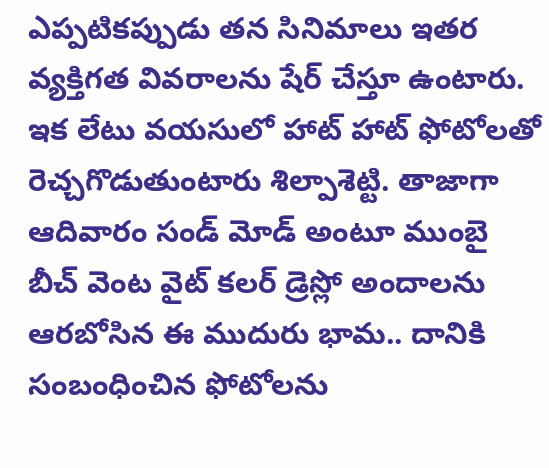ఎప్పటికప్పుడు తన సినిమాలు ఇతర వ్యక్తిగత వివరాలను షేర్ చేస్తూ ఉంటారు. ఇక లేటు వయసులో హాట్ హాట్ ఫోటోలతో రెచ్చగొడుతుంటారు శిల్పాశెట్టి. తాజాగా ఆదివారం సండ్ మోడ్ అంటూ ముంబై బీచ్ వెంట వైట్ కలర్ డ్రెస్లో అందాలను ఆరబోసిన ఈ ముదురు భామ.. దానికి సంబంధించిన ఫోటోలను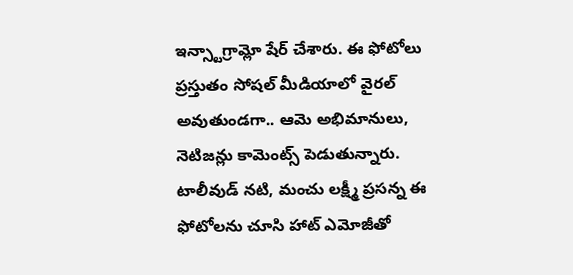ఇన్స్టాగ్రామ్లో షేర్ చేశారు. ఈ ఫోటోలు ప్రస్తుతం సోషల్ మీడియాలో వైరల్ అవుతుండగా.. ఆమె అభిమానులు, నెటిజన్లు కామెంట్స్ పెడుతున్నారు. టాలీవుడ్ నటి, మంచు లక్ష్మీ ప్రసన్న ఈ ఫోటోలను చూసి హాట్ ఎమోజీతో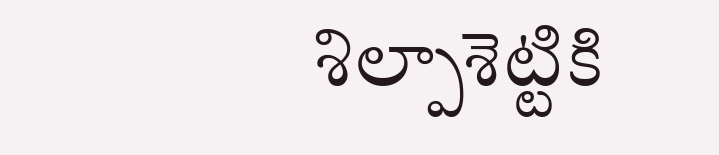శిల్పాశెట్టికి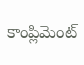కాంప్లిమెంట్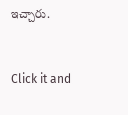ఇచ్చారు.


Click it and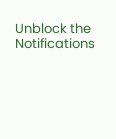Unblock the Notifications